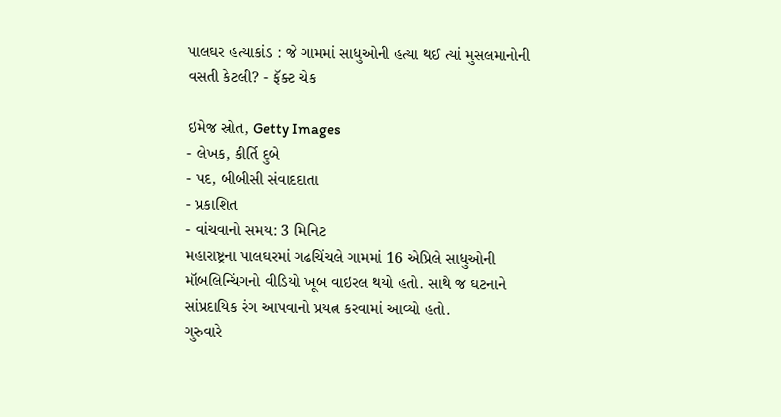પાલઘર હત્યાકાંડ : જે ગામમાં સાધુઓની હત્યા થઈ ત્યાં મુસલમાનોની વસતી કેટલી? - ફૅક્ટ ચેક

ઇમેજ સ્રોત, Getty Images
- લેખક, કીર્તિ દુબે
- પદ, બીબીસી સંવાદદાતા
- પ્રકાશિત
- વાંચવાનો સમય: 3 મિનિટ
મહારાષ્ટ્રના પાલઘરમાં ગઢચિંચલે ગામમાં 16 એપ્રિલે સાધુઓની મૉબલિન્ચિંગનો વીડિયો ખૂબ વાઇરલ થયો હતો. સાથે જ ઘટનાને સાંપ્રદાયિક રંગ આપવાનો પ્રયત્ન કરવામાં આવ્યો હતો.
ગુરુવારે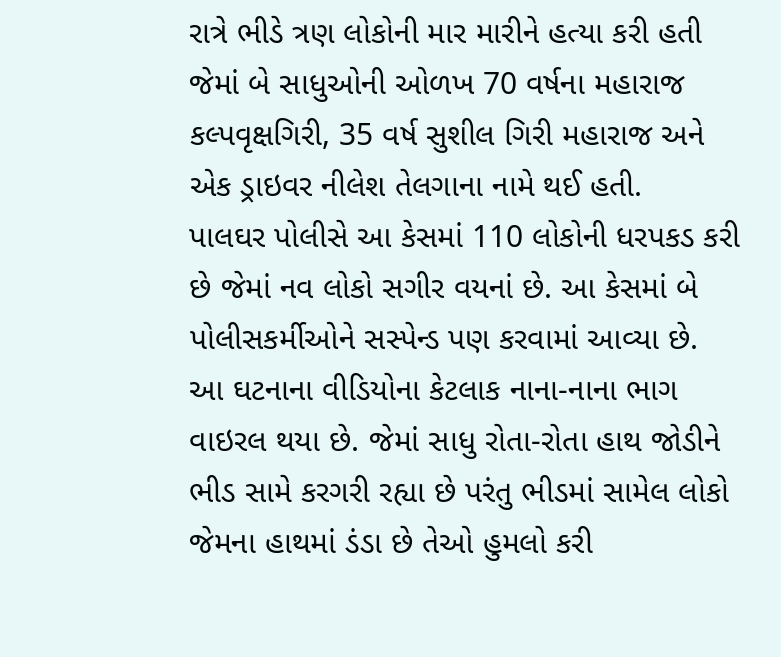રાત્રે ભીડે ત્રણ લોકોની માર મારીને હત્યા કરી હતી જેમાં બે સાધુઓની ઓળખ 70 વર્ષના મહારાજ કલ્પવૃક્ષગિરી, 35 વર્ષ સુશીલ ગિરી મહારાજ અને એક ડ્રાઇવર નીલેશ તેલગાના નામે થઈ હતી.
પાલઘર પોલીસે આ કેસમાં 110 લોકોની ધરપકડ કરી છે જેમાં નવ લોકો સગીર વયનાં છે. આ કેસમાં બે પોલીસકર્મીઓને સસ્પેન્ડ પણ કરવામાં આવ્યા છે.
આ ઘટનાના વીડિયોના કેટલાક નાના-નાના ભાગ વાઇરલ થયા છે. જેમાં સાધુ રોતા-રોતા હાથ જોડીને ભીડ સામે કરગરી રહ્યા છે પરંતુ ભીડમાં સામેલ લોકો જેમના હાથમાં ડંડા છે તેઓ હુમલો કરી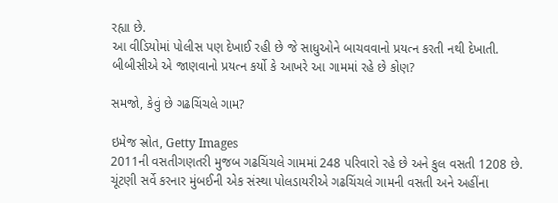રહ્યા છે.
આ વીડિયોમાં પોલીસ પણ દેખાઈ રહી છે જે સાધુઓને બાચવવાનો પ્રયત્ન કરતી નથી દેખાતી.
બીબીસીએ એ જાણવાનો પ્રયત્ન કર્યો કે આખરે આ ગામમાં રહે છે કોણ?

સમજો, કેવું છે ગઢચિંચલે ગામ?

ઇમેજ સ્રોત, Getty Images
2011ની વસતીગણતરી મુજબ ગઢચિંચલે ગામમાં 248 પરિવારો રહે છે અને કુલ વસતી 1208 છે.
ચૂંટણી સર્વે કરનાર મુંબઈની એક સંસ્થા પોલડાયરીએ ગઢચિંચલે ગામની વસતી અને અહીંના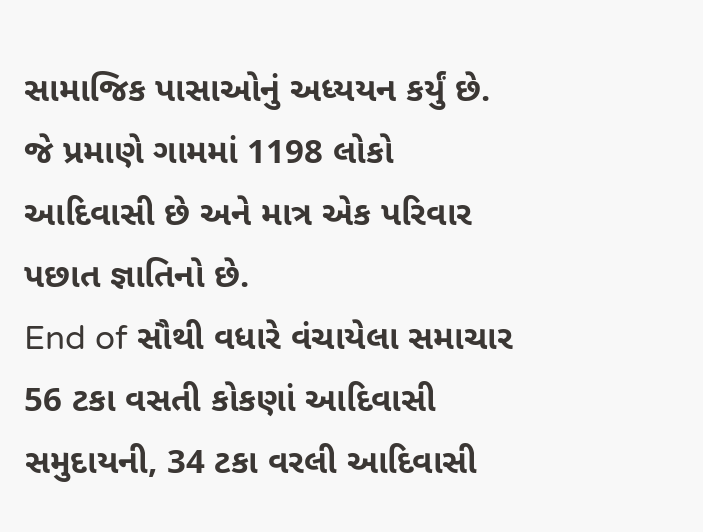સામાજિક પાસાઓનું અધ્યયન કર્યું છે. જે પ્રમાણે ગામમાં 1198 લોકો આદિવાસી છે અને માત્ર એક પરિવાર પછાત જ્ઞાતિનો છે.
End of સૌથી વધારે વંચાયેલા સમાચાર
56 ટકા વસતી કોકણાં આદિવાસી સમુદાયની, 34 ટકા વરલી આદિવાસી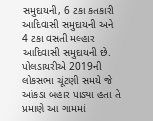સમુદાયની, 6 ટકા કતકારી આદિવાસી સમુદાયની અને 4 ટકા વસતી મલ્હાર આદિવાસી સમુદાયની છે.
પોલડાયરીએ 2019ની લોકસભા ચૂંટણી સમયે જે આંકડા બહાર પાડ્યા હતા તે પ્રમાણે આ ગામમાં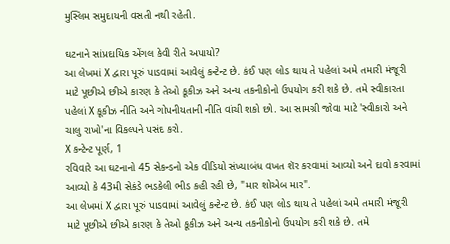મુસ્લિમ સમુદાયની વસતી નથી રહેતી.

ઘટનાને સાંપ્રદાયિક એંગલ કેવી રીતે અપાયો?
આ લેખમાં X દ્વારા પૂરું પાડવામાં આવેલું કન્ટેન્ટ છે. કંઈ પણ લોડ થાય તે પહેલાં અમે તમારી મંજૂરી માટે પૂછીએ છીએ કારણ કે તેઓ કૂકીઝ અને અન્ય તકનીકોનો ઉપયોગ કરી શકે છે. તમે સ્વીકારતા પહેલાં X કૂકીઝ નીતિ અને ગોપનીયતાની નીતિ વાંચી શકો છો. આ સામગ્રી જોવા માટે 'સ્વીકારો અને ચાલુ રાખો'ના વિકલ્પને પસંદ કરો.
X કન્ટેન્ટ પૂર્ણ, 1
રવિવારે આ ઘટનાનો 45 સેકન્ડનો એક વીડિયો સંખ્યાબંધ વખત શૅર કરવામાં આવ્યો અને દાવો કરવામાં આવ્યો કે 43મી સેકંડે ભડકેલી ભીડ કહી રહી છે, "માર શોએબ માર".
આ લેખમાં X દ્વારા પૂરું પાડવામાં આવેલું કન્ટેન્ટ છે. કંઈ પણ લોડ થાય તે પહેલાં અમે તમારી મંજૂરી માટે પૂછીએ છીએ કારણ કે તેઓ કૂકીઝ અને અન્ય તકનીકોનો ઉપયોગ કરી શકે છે. તમે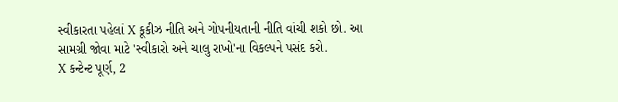સ્વીકારતા પહેલાં X કૂકીઝ નીતિ અને ગોપનીયતાની નીતિ વાંચી શકો છો. આ સામગ્રી જોવા માટે 'સ્વીકારો અને ચાલુ રાખો'ના વિકલ્પને પસંદ કરો.
X કન્ટેન્ટ પૂર્ણ, 2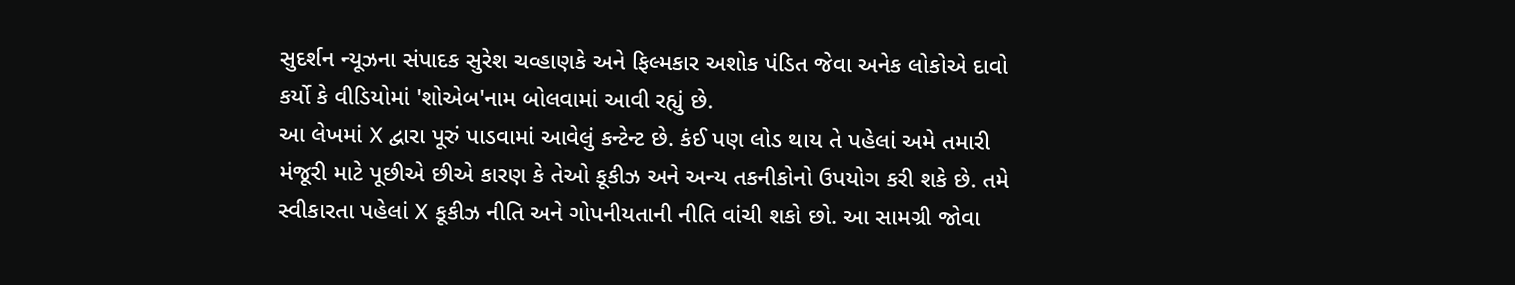સુદર્શન ન્યૂઝના સંપાદક સુરેશ ચવ્હાણકે અને ફિલ્મકાર અશોક પંડિત જેવા અનેક લોકોએ દાવો કર્યો કે વીડિયોમાં 'શોએબ'નામ બોલવામાં આવી રહ્યું છે.
આ લેખમાં X દ્વારા પૂરું પાડવામાં આવેલું કન્ટેન્ટ છે. કંઈ પણ લોડ થાય તે પહેલાં અમે તમારી મંજૂરી માટે પૂછીએ છીએ કારણ કે તેઓ કૂકીઝ અને અન્ય તકનીકોનો ઉપયોગ કરી શકે છે. તમે સ્વીકારતા પહેલાં X કૂકીઝ નીતિ અને ગોપનીયતાની નીતિ વાંચી શકો છો. આ સામગ્રી જોવા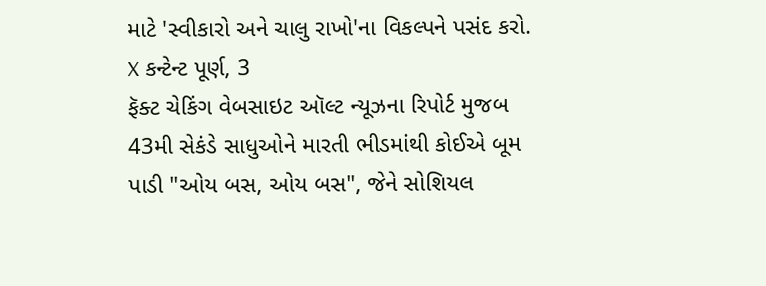માટે 'સ્વીકારો અને ચાલુ રાખો'ના વિકલ્પને પસંદ કરો.
X કન્ટેન્ટ પૂર્ણ, 3
ફૅક્ટ ચેકિંગ વેબસાઇટ ઑલ્ટ ન્યૂઝના રિપોર્ટ મુજબ 43મી સેકંડે સાધુઓને મારતી ભીડમાંથી કોઈએ બૂમ પાડી "ઓય બસ, ઓય બસ", જેને સોશિયલ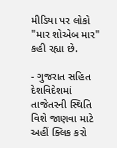મીડિયા પર લોકો "માર શોએબ માર" કહી રહ્યા છે.

- ગુજરાત સહિત દેશવિદેશમાં તાજેતરની સ્થિતિ વિશે જાણવા માટે અહીં ક્લિક કરો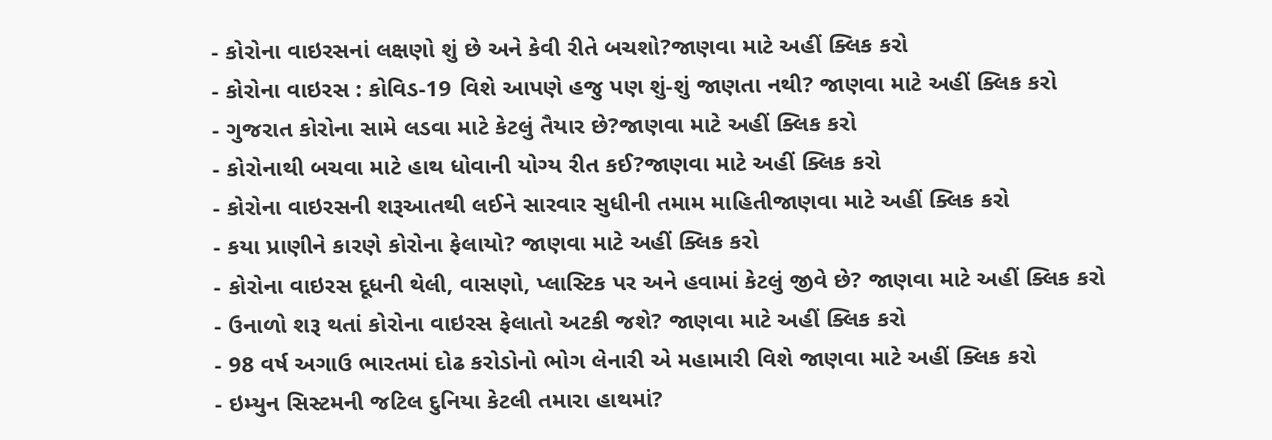- કોરોના વાઇરસનાં લક્ષણો શું છે અને કેવી રીતે બચશો?જાણવા માટે અહીં ક્લિક કરો
- કોરોના વાઇરસ : કોવિડ-19 વિશે આપણે હજુ પણ શું-શું જાણતા નથી? જાણવા માટે અહીં ક્લિક કરો
- ગુજરાત કોરોના સામે લડવા માટે કેટલું તૈયાર છે?જાણવા માટે અહીં ક્લિક કરો
- કોરોનાથી બચવા માટે હાથ ધોવાની યોગ્ય રીત કઈ?જાણવા માટે અહીં ક્લિક કરો
- કોરોના વાઇરસની શરૂઆતથી લઈને સારવાર સુધીની તમામ માહિતીજાણવા માટે અહીં ક્લિક કરો
- કયા પ્રાણીને કારણે કોરોના ફેલાયો? જાણવા માટે અહીં ક્લિક કરો
- કોરોના વાઇરસ દૂધની થેલી, વાસણો, પ્લાસ્ટિક પર અને હવામાં કેટલું જીવે છે? જાણવા માટે અહીં ક્લિક કરો
- ઉનાળો શરૂ થતાં કોરોના વાઇરસ ફેલાતો અટકી જશે? જાણવા માટે અહીં ક્લિક કરો
- 98 વર્ષ અગાઉ ભારતમાં દોઢ કરોડોનો ભોગ લેનારી એ મહામારી વિશે જાણવા માટે અહીં ક્લિક કરો
- ઇમ્યુન સિસ્ટમની જટિલ દુનિયા કેટલી તમારા હાથમાં?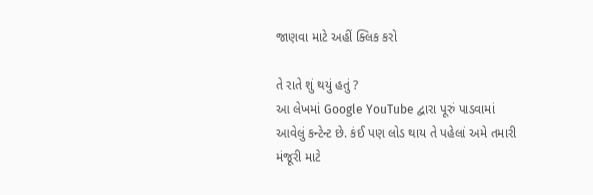જાણવા માટે અહીં ક્લિક કરો

તે રાતે શું થયું હતું ?
આ લેખમાં Google YouTube દ્વારા પૂરું પાડવામાં આવેલું કન્ટેન્ટ છે. કંઈ પણ લોડ થાય તે પહેલાં અમે તમારી મંજૂરી માટે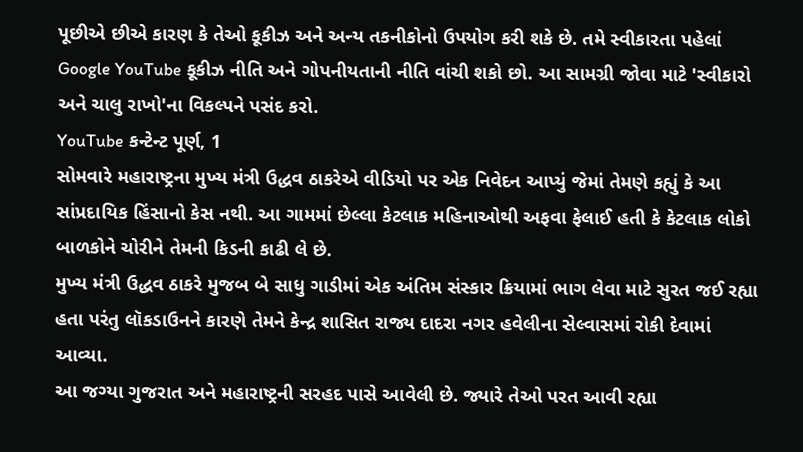પૂછીએ છીએ કારણ કે તેઓ કૂકીઝ અને અન્ય તકનીકોનો ઉપયોગ કરી શકે છે. તમે સ્વીકારતા પહેલાં Google YouTube કૂકીઝ નીતિ અને ગોપનીયતાની નીતિ વાંચી શકો છો. આ સામગ્રી જોવા માટે 'સ્વીકારો અને ચાલુ રાખો'ના વિકલ્પને પસંદ કરો.
YouTube કન્ટેન્ટ પૂર્ણ, 1
સોમવારે મહારાષ્ટ્રના મુખ્ય મંત્રી ઉદ્ધવ ઠાકરેએ વીડિયો પર એક નિવેદન આપ્યું જેમાં તેમણે કહ્યું કે આ સાંપ્રદાયિક હિંસાનો કેસ નથી. આ ગામમાં છેલ્લા કેટલાક મહિનાઓથી અફવા ફેલાઈ હતી કે કેટલાક લોકો બાળકોને ચોરીને તેમની કિડની કાઢી લે છે.
મુખ્ય મંત્રી ઉદ્ધવ ઠાકરે મુજબ બે સાધુ ગાડીમાં એક અંતિમ સંસ્કાર ક્રિયામાં ભાગ લેવા માટે સુરત જઈ રહ્યા હતા પરંતુ લૉકડાઉનને કારણે તેમને કેન્દ્ર શાસિત રાજ્ય દાદરા નગર હવેલીના સેલ્વાસમાં રોકી દેવામાં આવ્યા.
આ જગ્યા ગુજરાત અને મહારાષ્ટ્રની સરહદ પાસે આવેલી છે. જ્યારે તેઓ પરત આવી રહ્યા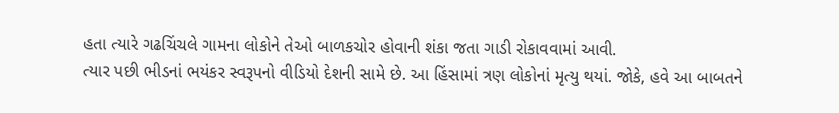હતા ત્યારે ગઢચિંચલે ગામના લોકોને તેઓ બાળકચોર હોવાની શંકા જતા ગાડી રોકાવવામાં આવી.
ત્યાર પછી ભીડનાં ભયંકર સ્વરૂપનો વીડિયો દેશની સામે છે. આ હિંસામાં ત્રણ લોકોનાં મૃત્યુ થયાં. જોકે, હવે આ બાબતને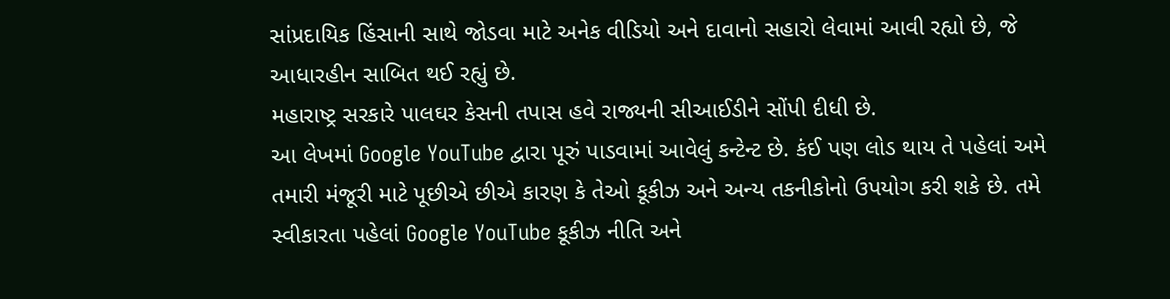સાંપ્રદાયિક હિંસાની સાથે જોડવા માટે અનેક વીડિયો અને દાવાનો સહારો લેવામાં આવી રહ્યો છે, જે આધારહીન સાબિત થઈ રહ્યું છે.
મહારાષ્ટ્ર સરકારે પાલઘર કેસની તપાસ હવે રાજ્યની સીઆઈડીને સોંપી દીધી છે.
આ લેખમાં Google YouTube દ્વારા પૂરું પાડવામાં આવેલું કન્ટેન્ટ છે. કંઈ પણ લોડ થાય તે પહેલાં અમે તમારી મંજૂરી માટે પૂછીએ છીએ કારણ કે તેઓ કૂકીઝ અને અન્ય તકનીકોનો ઉપયોગ કરી શકે છે. તમે સ્વીકારતા પહેલાં Google YouTube કૂકીઝ નીતિ અને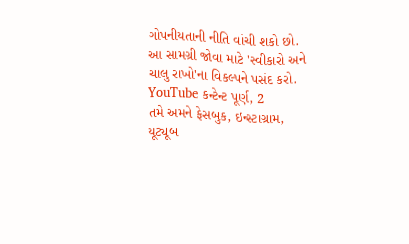ગોપનીયતાની નીતિ વાંચી શકો છો. આ સામગ્રી જોવા માટે 'સ્વીકારો અને ચાલુ રાખો'ના વિકલ્પને પસંદ કરો.
YouTube કન્ટેન્ટ પૂર્ણ, 2
તમે અમને ફેસબુક, ઇન્સ્ટાગ્રામ, યૂટ્યૂબ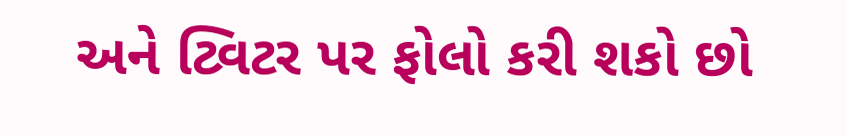અને ટ્વિટર પર ફોલો કરી શકો છો